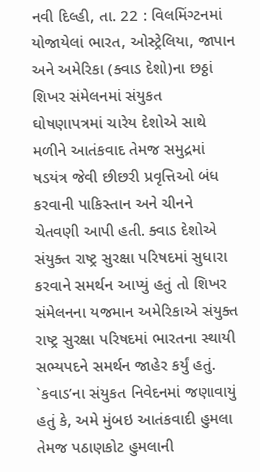નવી દિલ્હી, તા. 22 : વિલમિંગ્ટનમાં યોજાયેલાં ભારત, ઓસ્ટ્રેલિયા, જાપાન અને અમેરિકા (ક્વાડ દેશો)ના છઠ્ઠાં શિખર સંમેલનમાં સંયુકત ઘોષણાપત્રમાં ચારેય દેશોએ સાથે મળીને આતંકવાદ તેમજ સમુદ્રમાં ષડયંત્ર જેવી છીછરી પ્રવૃત્તિઓ બંધ કરવાની પાકિસ્તાન અને ચીનને ચેતવણી આપી હતી. ક્વાડ દેશોએ સંયુક્ત રાષ્ટ્ર સુરક્ષા પરિષદમાં સુધારા કરવાને સમર્થન આપ્યું હતું તો શિખર સંમેલનના યજમાન અમેરિકાએ સંયુક્ત રાષ્ટ્ર સુરક્ષા પરિષદમાં ભારતના સ્થાયી સભ્યપદને સમર્થન જાહેર કર્યું હતું. `કવાડ’ના સંયુકત નિવેદનમાં જણાવાયું હતું કે, અમે મુંબઇ આતંકવાદી હુમલા તેમજ પઠાણકોટ હુમલાની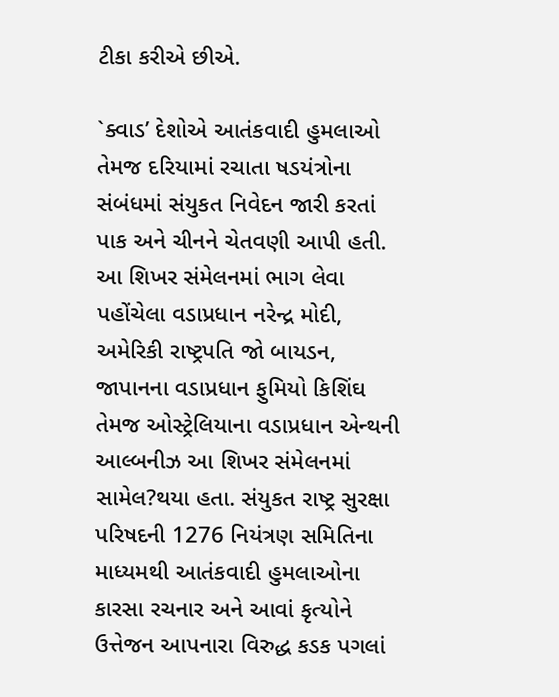ટીકા કરીએ છીએ.

`ક્વાડ’ દેશોએ આતંકવાદી હુમલાઓ તેમજ દરિયામાં રચાતા ષડયંત્રોના સંબંધમાં સંયુકત નિવેદન જારી કરતાં પાક અને ચીનને ચેતવણી આપી હતી. આ શિખર સંમેલનમાં ભાગ લેવા પહોંચેલા વડાપ્રધાન નરેન્દ્ર મોદી, અમેરિકી રાષ્ટ્રપતિ જો બાયડન, જાપાનના વડાપ્રધાન ફુમિયો કિશિંઘ તેમજ ઓસ્ટ્રેલિયાના વડાપ્રધાન એન્થની આલ્બનીઝ આ શિખર સંમેલનમાં સામેલ?થયા હતા. સંયુકત રાષ્ટ્ર સુરક્ષા પરિષદની 1276 નિયંત્રણ સમિતિના માધ્યમથી આતંકવાદી હુમલાઓના કારસા રચનાર અને આવાં કૃત્યોને ઉત્તેજન આપનારા વિરુદ્ધ કડક પગલાં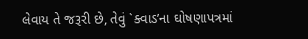લેવાય તે જરૂરી છે, તેવું `ક્વાડ’ના ઘોષણાપત્રમાં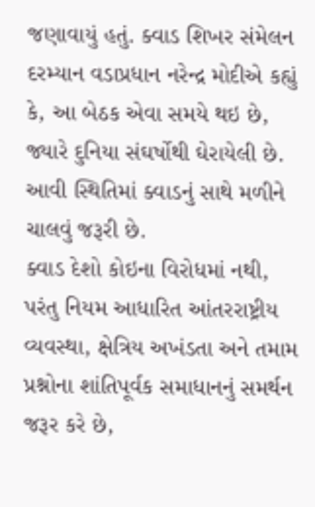જણાવાયું હતું. ક્વાડ શિખર સંમેલન દરમ્યાન વડાપ્રધાન નરેન્દ્ર મોદીએ કહ્યું કે, આ બેઠક એવા સમયે થઇ છે, જ્યારે દુનિયા સંઘર્ષોથી ઘેરાયેલી છે. આવી સ્થિતિમાં ક્વાડનું સાથે મળીને ચાલવું જરૂરી છે.
ક્વાડ દેશો કોઇના વિરોધમાં નથી, પરંતુ નિયમ આધારિત આંતરરાષ્ટ્રીય વ્યવસ્થા, ક્ષેત્રિય અખંડતા અને તમામ પ્રશ્નોના શાંતિપૂર્વક સમાધાનનું સમર્થન જરૂર કરે છે,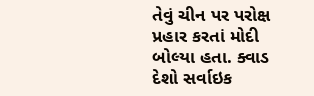તેવું ચીન પર પરોક્ષ પ્રહાર કરતાં મોદી બોલ્યા હતા. ક્વાડ દેશો સર્વાઇક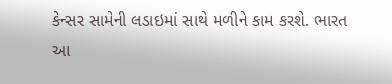કેન્સર સામેની લડાઇમાં સાથે મળીને કામ કરશે. ભારત આ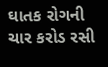ઘાતક રોગની ચાર કરોડ રસી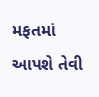મફતમાં આપશે તેવી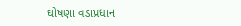ઘોષણા વડાપ્રધાન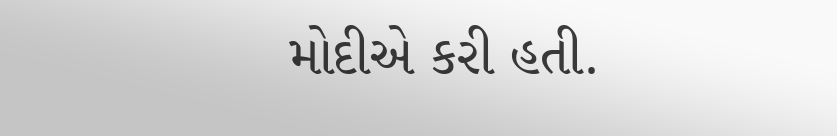મોદીએ કરી હતી.